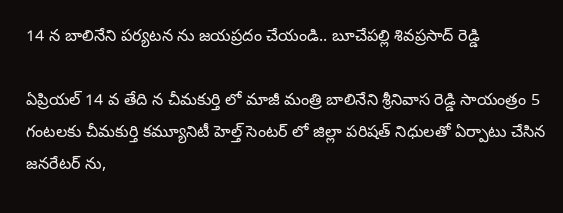14 న బాలినేని పర్యటన ను జయప్రదం చేయండి.. బూచేపల్లి శివప్రసాద్ రెడ్డి

ఏప్రియల్ 14 వ తేది న చీమకుర్తి లో మాజీ మంత్రి బాలినేని శ్రీనివాస రెడ్డి సాయంత్రం 5 గంటలకు చీమకుర్తి కమ్యూనిటీ హెల్త్ సెంటర్ లో జిల్లా పరిషత్ నిధులతో ఏర్పాటు చేసిన జనరేటర్ ను,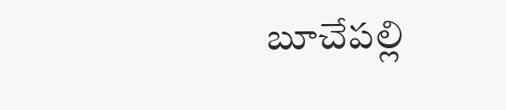బూచేపల్లి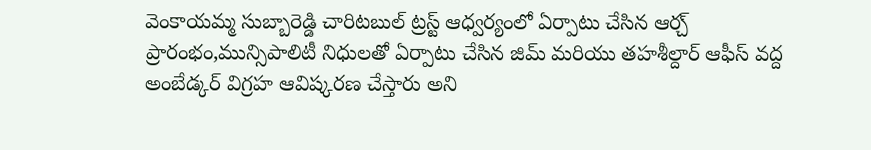వెంకాయమ్మ సుబ్బారెడ్డి చారిటబుల్ ట్రస్ట్ ఆధ్వర్యంలో ఏర్పాటు చేసిన ఆర్చ్ ప్రారంభం,మున్సిపాలిటీ నిధులతో ఏర్పాటు చేసిన జిమ్ మరియు తహశీల్దార్ ఆఫీస్ వద్ద అంబేడ్కర్ విగ్రహ ఆవిష్కరణ చేస్తారు అని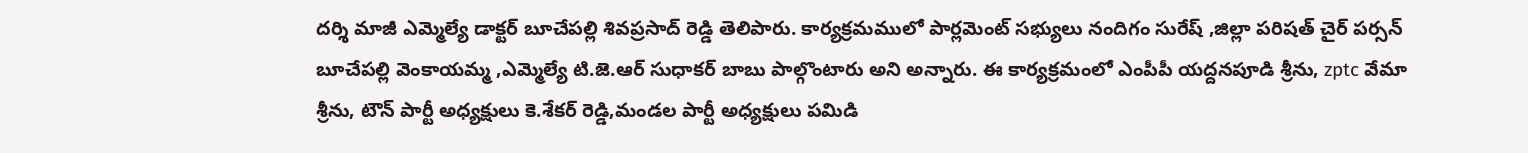దర్శి మాజీ ఎమ్మెల్యే డాక్టర్ బూచేపల్లి శివప్రసాద్ రెడ్డి తెలిపారు. కార్యక్రమములో పార్లమెంట్ సభ్యులు నందిగం సురేష్ ,జిల్లా పరిషత్ చైర్ పర్సన్ బూచేపల్లి వెంకాయమ్మ ,ఎమ్మెల్యే టి.జె.ఆర్ సుధాకర్ బాబు పాల్గొంటారు అని అన్నారు. ఈ కార్యక్రమంలో ఎంపీపీ యద్దనపూడి శ్రీను, zptc వేమా శ్రీను, టౌన్ పార్టీ అధ్యక్షులు కె.శేకర్ రెడ్డి,మండల పార్టీ అధ్యక్షులు పమిడి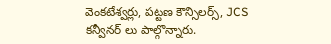వెంకటేశ్వర్లు, పట్టణ కౌన్సిలర్స్, JCS కన్వీనర్ లు పాల్గొన్నారు.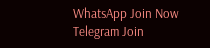WhatsApp Join Now
Telegram Join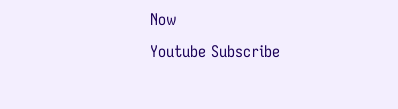Now
Youtube Subscribe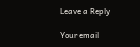Leave a Reply

Your email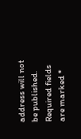address will not be published. Required fields are marked *